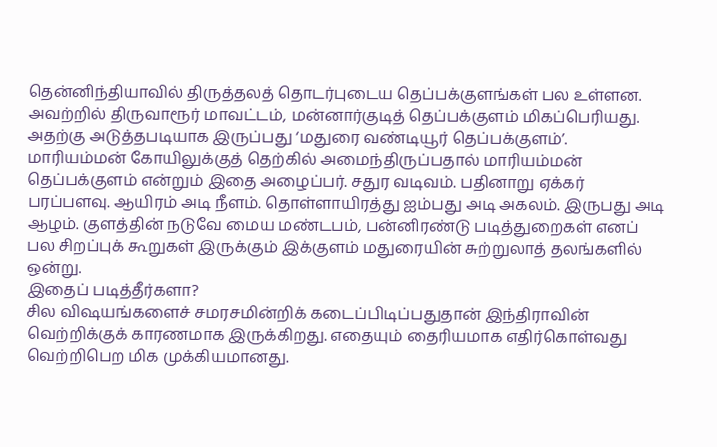தென்னிந்தியாவில் திருத்தலத் தொடர்புடைய தெப்பக்குளங்கள் பல உள்ளன. அவற்றில் திருவாரூர் மாவட்டம், மன்னார்குடித் தெப்பக்குளம் மிகப்பெரியது. அதற்கு அடுத்தபடியாக இருப்பது ‘மதுரை வண்டியூர் தெப்பக்குளம்’. மாரியம்மன் கோயிலுக்குத் தெற்கில் அமைந்திருப்பதால் மாரியம்மன் தெப்பக்குளம் என்றும் இதை அழைப்பர். சதுர வடிவம். பதினாறு ஏக்கர் பரப்பளவு. ஆயிரம் அடி நீளம். தொள்ளாயிரத்து ஐம்பது அடி அகலம். இருபது அடி ஆழம். குளத்தின் நடுவே மைய மண்டபம், பன்னிரண்டு படித்துறைகள் எனப் பல சிறப்புக் கூறுகள் இருக்கும் இக்குளம் மதுரையின் சுற்றுலாத் தலங்களில் ஒன்று.
இதைப் படித்தீர்களா?
சில விஷயங்களைச் சமரசமின்றிக் கடைப்பிடிப்பதுதான் இந்திராவின் வெற்றிக்குக் காரணமாக இருக்கிறது. எதையும் தைரியமாக எதிர்கொள்வது வெற்றிபெற மிக முக்கியமானது.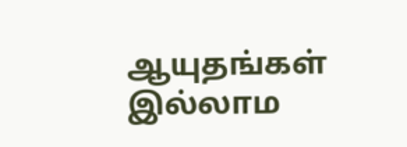ஆயுதங்கள் இல்லாம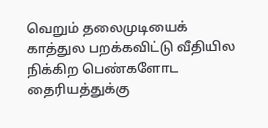வெறும் தலைமுடியைக் காத்துல பறக்கவிட்டு வீதியில நிக்கிற பெண்களோட தைரியத்துக்கு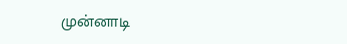முன்னாடி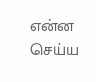என்ன செய்ய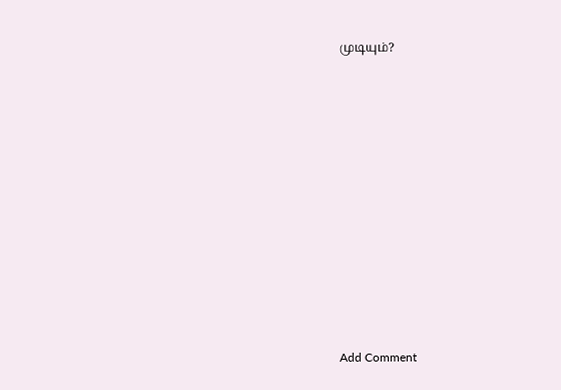முடியும்?













Add Comment